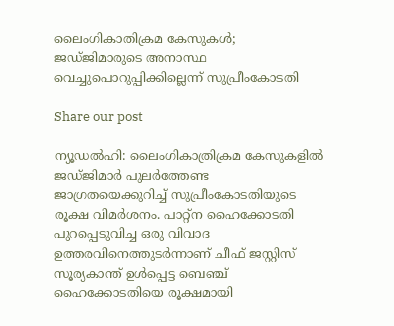ലൈംഗികാതിക്രമ കേസുകൾ; ജഡ്ജിമാരുടെ അനാസ്ഥ വെച്ചുപൊറുപ്പിക്കില്ലെന്ന് സുപ്രീംകോടതി

Share our post

ന്യൂഡൽഹി: ലൈംഗികാത്രിക്രമ കേസുകളിൽ ജഡ്ജിമാർ പുലർത്തേണ്ട ജാഗ്രതയെക്കുറിച്ച് സുപ്രീംകോടതിയുടെ രൂക്ഷ വിമർശനം. പാറ്റ്ന ഹൈക്കോടതി പുറപ്പെടുവിച്ച ഒരു വിവാദ ഉത്തരവിനെത്തുടർന്നാണ് ചീഫ് ജസ്റ്റിസ് സൂര്യകാന്ത് ഉൾപ്പെട്ട ബെഞ്ച് ഹൈക്കോടതിയെ രൂക്ഷമായി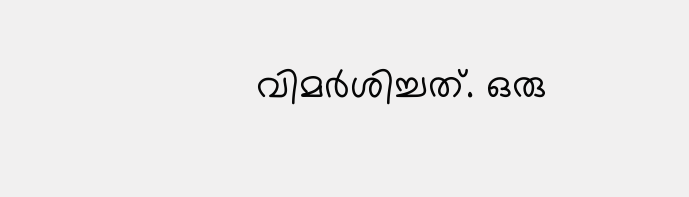വിമർശിച്ചത്. ഒരു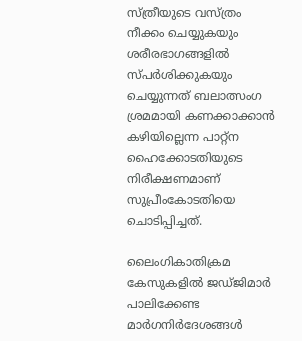സ്ത്രീയുടെ വസ്ത്രം നീക്കം ചെയ്യുകയും ശരീരഭാഗങ്ങളിൽ സ്പർശിക്കുകയും ചെയ്യുന്നത് ബലാത്സംഗ ശ്രമമായി കണക്കാക്കാൻ കഴിയില്ലെന്ന പാറ്റ്ന ഹൈക്കോടതിയുടെ നിരീക്ഷണമാണ് സുപ്രീംകോടതിയെ ചൊടിപ്പിച്ചത്.

ലൈംഗികാതിക്രമ കേസുകളിൽ ജഡ്ജിമാർ പാലിക്കേണ്ട മാർഗനിർദേശങ്ങൾ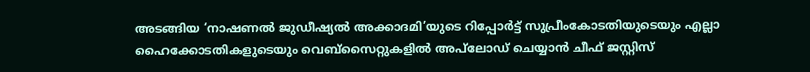അടങ്ങിയ ‘നാഷണൽ ജുഡീഷ്യൽ അക്കാദമി’യുടെ റിപ്പോർട്ട് സുപ്രീംകോടതിയുടെയും എല്ലാ ഹൈക്കോടതികളുടെയും വെബ്‌സൈറ്റുകളിൽ അപ്‌ലോഡ് ചെയ്യാൻ ചീഫ് ജസ്റ്റിസ്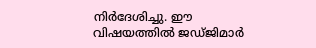നിർദേശിച്ചു. ഈ വിഷയത്തിൽ ജഡ്ജിമാർ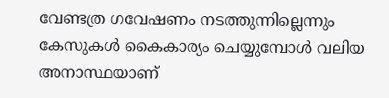വേണ്ടത്ര ഗവേഷണം നടത്തുന്നില്ലെന്നും കേസുകൾ കൈകാര്യം ചെയ്യുമ്പോൾ വലിയ അനാസ്ഥയാണ്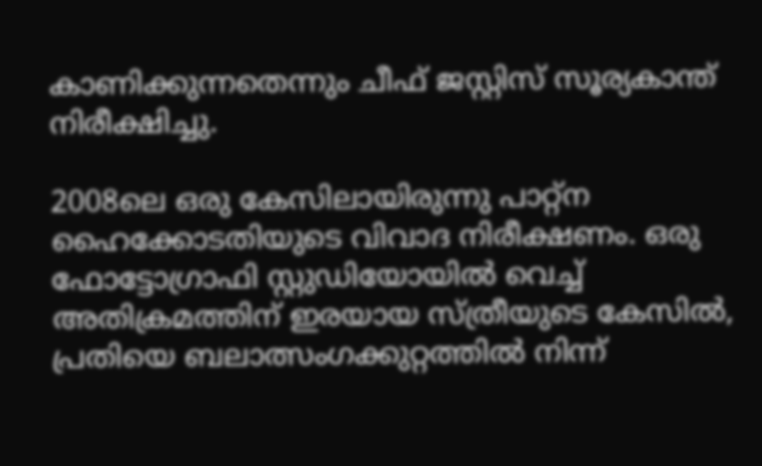കാണിക്കുന്നതെന്നും ചീഫ് ജസ്റ്റിസ് സൂര്യകാന്ത് നിരീക്ഷിച്ചു.

2008ലെ ഒരു കേസിലായിരുന്നു പാറ്റ്ന ഹൈക്കോടതിയുടെ വിവാദ നിരീക്ഷണം. ഒരു ഫോട്ടോഗ്രാഫി സ്റ്റുഡിയോയിൽ വെച്ച് അതിക്രമത്തിന് ഇരയായ സ്ത്രീയുടെ കേസിൽ, പ്രതിയെ ബലാത്സംഗക്കുറ്റത്തിൽ നിന്ന്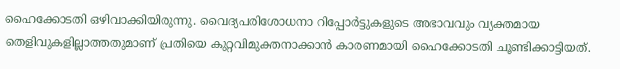ഹൈക്കോടതി ഒഴിവാക്കിയിരുന്നു. വൈദ്യപരിശോധനാ റിപ്പോർട്ടുകളുടെ അഭാവവും വ്യക്തമായ തെളിവുകളില്ലാത്തതുമാണ് പ്രതിയെ കുറ്റവിമുക്തനാക്കാൻ കാരണമായി ഹൈക്കോടതി ചൂണ്ടിക്കാട്ടിയത്.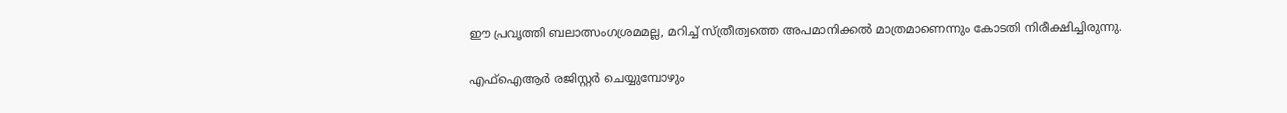ഈ പ്രവൃത്തി ബലാത്സംഗശ്രമമല്ല, മറിച്ച് സ്ത്രീത്വത്തെ അപമാനിക്കൽ മാത്രമാണെന്നും കോടതി നിരീക്ഷിച്ചിരുന്നു.

എഫ്ഐആർ രജിസ്റ്റർ ചെയ്യുമ്പോഴും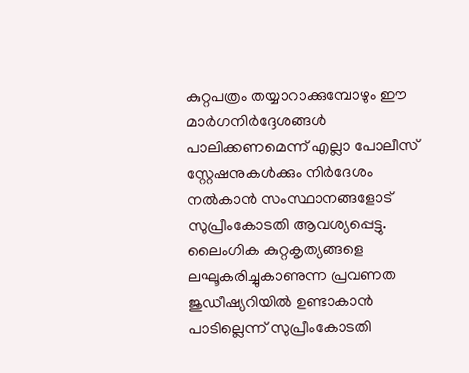കുറ്റപത്രം തയ്യാറാക്കുമ്പോഴും ഈ മാർഗനിർദ്ദേശങ്ങൾ പാലിക്കണമെന്ന് എല്ലാ പോലീസ് സ്റ്റേഷനുകൾക്കും നിർദേശം നൽകാൻ സംസ്ഥാനങ്ങളോട് സുപ്രീംകോടതി ആവശ്യപ്പെട്ടു. ലൈംഗിക കുറ്റകൃത്യങ്ങളെ ലഘൂകരിച്ചുകാണുന്ന പ്രവണത ജുഡീഷ്യറിയിൽ ഉണ്ടാകാൻ പാടില്ലെന്ന് സുപ്രീംകോടതി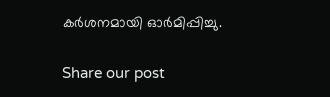കർശനമായി ഓർമിപ്പിച്ചു.


Share our post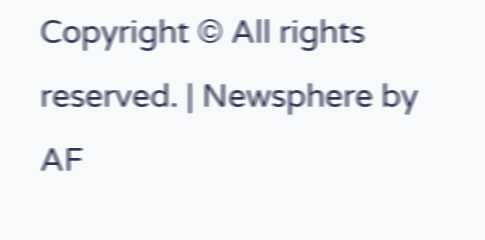Copyright © All rights reserved. | Newsphere by AF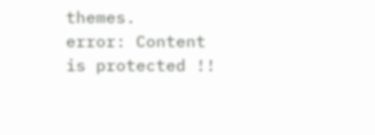themes.
error: Content is protected !!